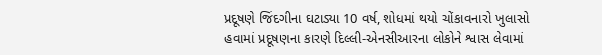પ્રદૂષણે જિંદગીના ઘટાડ્યા 10 વર્ષ, શોધમાં થયો ચોંકાવનારો ખુલાસો
હવામાં પ્રદૂષણના કારણે દિલ્લી-એનસીઆરના લોકોને શ્વાસ લેવામાં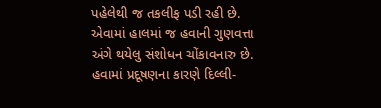પહેલેથી જ તકલીફ પડી રહી છે. એવામાં હાલમાં જ હવાની ગુણવત્તા અંગે થયેલુ સંશોધન ચોંકાવનારુ છે.
હવામાં પ્રદૂષણના કારણે દિલ્લી-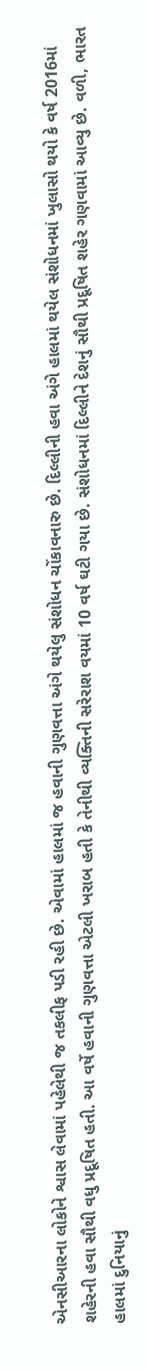એનસીઆરના લોકોને શ્વાસ લેવામાં પહેલેથી જ તકલીફ પડી રહી છે. એવામાં હાલમાં જ હવાની ગુણવત્તા અંગે થયેલુ સંશોધન ચોંકાવનારુ છે. દિલ્લીની હવા અંગે હાલમાં થયેલ સંશોધનમાં ખુલાસો થયો કે વર્ષ 2016માં શહેરની હવા સૌથી વધુ પ્રદૂષિત હતી. આ વર્ષે હવાની ગુણવત્તા એટલી ખરાબ હતી કે તેનીથી વ્યક્તિની સરેરાશ વયમાં 10 વર્ષ ઘટી ગયા છે. સંશોધનમાં દિલ્લીને દેશનું સૌથી પ્રદૂષિત શહેર ગણવામાં આવ્યુ છે. વળી, ભારત હાલમાં દુનિયાનું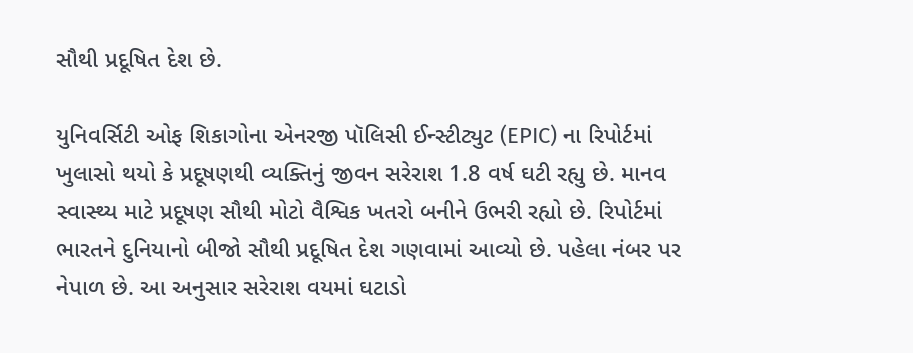સૌથી પ્રદૂષિત દેશ છે.

યુનિવર્સિટી ઓફ શિકાગોના એનરજી પૉલિસી ઈન્સ્ટીટ્યુટ (EPIC) ના રિપોર્ટમાં ખુલાસો થયો કે પ્રદૂષણથી વ્યક્તિનું જીવન સરેરાશ 1.8 વર્ષ ઘટી રહ્યુ છે. માનવ સ્વાસ્થ્ય માટે પ્રદૂષણ સૌથી મોટો વૈશ્વિક ખતરો બનીને ઉભરી રહ્યો છે. રિપોર્ટમાં ભારતને દુનિયાનો બીજો સૌથી પ્રદૂષિત દેશ ગણવામાં આવ્યો છે. પહેલા નંબર પર નેપાળ છે. આ અનુસાર સરેરાશ વયમાં ઘટાડો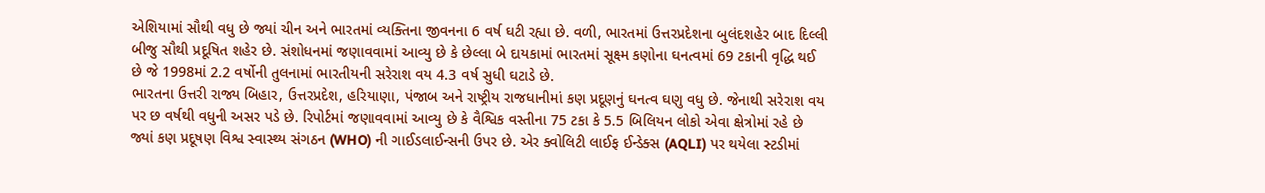એશિયામાં સૌથી વધુ છે જ્યાં ચીન અને ભારતમાં વ્યક્તિના જીવનના 6 વર્ષ ઘટી રહ્યા છે. વળી, ભારતમાં ઉત્તરપ્રદેશના બુલંદશહેર બાદ દિલ્લી બીજુ સૌથી પ્રદૂષિત શહેર છે. સંશોધનમાં જણાવવામાં આવ્યુ છે કે છેલ્લા બે દાયકામાં ભારતમાં સૂક્ષ્મ કણોના ઘનત્વમાં 69 ટકાની વૃદ્ધિ થઈ છે જે 1998માં 2.2 વર્ષોની તુલનામાં ભારતીયની સરેરાશ વય 4.3 વર્ષ સુધી ઘટાડે છે.
ભારતના ઉત્તરી રાજ્ય બિહાર, ઉત્તરપ્રદેશ, હરિયાણા, પંજાબ અને રાષ્ટ્રીય રાજધાનીમાં કણ પ્રદૂણનું ઘનત્વ ઘણુ વધુ છે. જેનાથી સરેરાશ વય પર છ વર્ષથી વધુની અસર પડે છે. રિપોર્ટમાં જણાવવામાં આવ્યુ છે કે વૈશ્વિક વસ્તીના 75 ટકા કે 5.5 બિલિયન લોકો એવા ક્ષેત્રોમાં રહે છે જ્યાં કણ પ્રદૂષણ વિશ્વ સ્વાસ્થ્ય સંગઠન (WHO) ની ગાઈડલાઈન્સની ઉપર છે. એર ક્વોલિટી લાઈફ ઈન્ડેક્સ (AQLI) પર થયેલા સ્ટડીમાં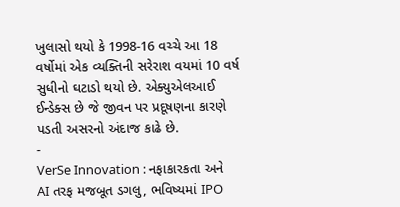ખુલાસો થયો કે 1998-16 વચ્ચે આ 18 વર્ષોમાં એક વ્યક્તિની સરેરાશ વયમાં 10 વર્ષ સુધીનો ઘટાડો થયો છે. એક્યુએલઆઈ ઈન્ડેક્સ છે જે જીવન પર પ્રદૂષણના કારણે પડતી અસરનો અંદાજ કાઢે છે.
-
VerSe Innovation : નફાકારકતા અને AI તરફ મજબૂત ડગલુ, ભવિષ્યમાં IPO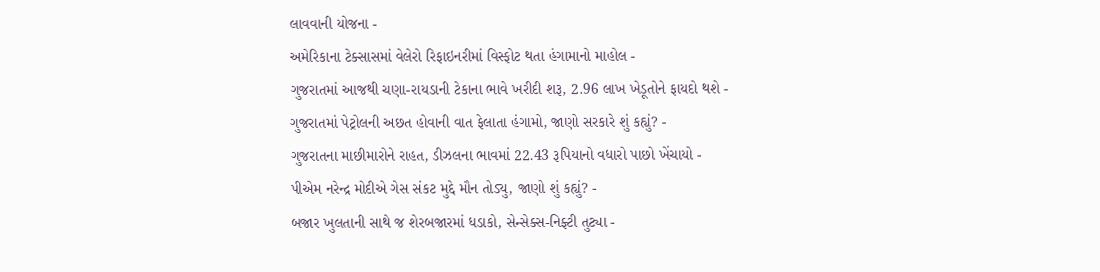લાવવાની યોજના -
અમેરિકાના ટેક્સાસમાં વેલેરો રિફાઇનરીમાં વિસ્ફોટ થતા હંગામાનો માહોલ -
ગુજરાતમાં આજથી ચણા-રાયડાની ટેકાના ભાવે ખરીદી શરૂ, 2.96 લાખ ખેડૂતોને ફાયદો થશે -
ગુજરાતમાં પેટ્રોલની અછત હોવાની વાત ફેલાતા હંગામો, જાણો સરકારે શું કહ્યું? -
ગુજરાતના માછીમારોને રાહત, ડીઝલના ભાવમાં 22.43 રૂપિયાનો વધારો પાછો ખેંચાયો -
પીએમ નરેન્દ્ર મોદીએ ગેસ સંકટ મુદ્દે મૌન તોડ્યુ, જાણો શું કહ્યું? -
બજાર ખુલતાની સાથે જ શેરબજારમાં ધડાકો, સેન્સેક્સ-નિફ્ટી તુટ્યા -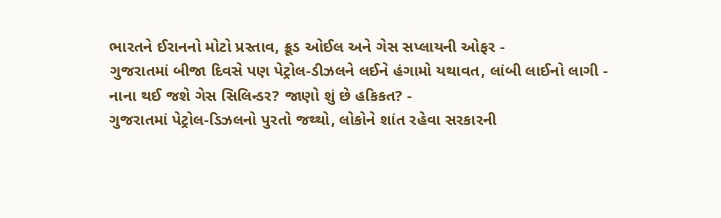ભારતને ઈરાનનો મોટો પ્રસ્તાવ, ક્રૂડ ઓઈલ અને ગેસ સપ્લાયની ઓફર -
ગુજરાતમાં બીજા દિવસે પણ પેટ્રોલ-ડીઝલને લઈને હંગામો યથાવત, લાંબી લાઈનો લાગી -
નાના થઈ જશે ગેસ સિલિન્ડર? જાણો શું છે હકિકત? -
ગુજરાતમાં પેટ્રોલ-ડિઝલનો પુરતો જથ્થો, લોકોને શાંત રહેવા સરકારની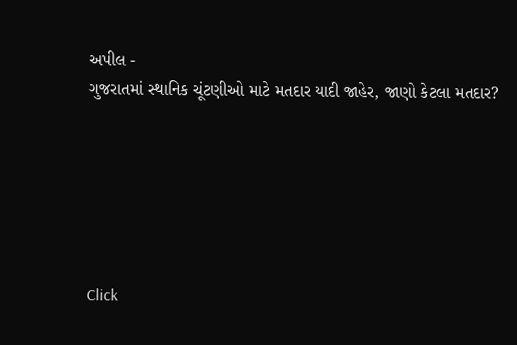અપીલ -
ગુજરાતમાં સ્થાનિક ચૂંટણીઓ માટે મતદાર યાદી જાહેર, જાણો કેટલા મતદાર?






Click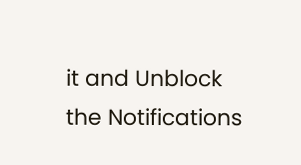it and Unblock the Notifications